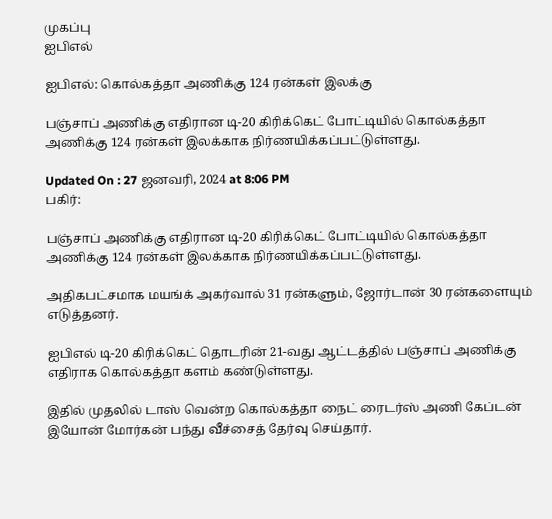முகப்பு
ஐபிஎல்

ஐபிஎல்: கொல்கத்தா அணிக்கு 124 ரன்கள் இலக்கு

பஞ்சாப் அணிக்கு எதிரான டி-20 கிரிக்கெட் போட்டியில் கொல்கத்தா அணிக்கு 124 ரன்கள் இலக்காக நிர்ணயிக்கப்பட்டுள்ளது.

Updated On : 27 ஜனவரி, 2024 at 8:06 PM
பகிர்:

பஞ்சாப் அணிக்கு எதிரான டி-20 கிரிக்கெட் போட்டியில் கொல்கத்தா அணிக்கு 124 ரன்கள் இலக்காக நிர்ணயிக்கப்பட்டுள்ளது.

அதிகபட்சமாக மயங்க் அகர்வால் 31 ரன்களும், ஜோர்டான் 30 ரன்களையும் எடுத்தனர்.

ஐபிஎல் டி-20 கிரிக்கெட் தொடரின் 21-வது ஆட்டத்தில் பஞ்சாப் அணிக்கு எதிராக கொல்கத்தா களம் கண்டுள்ளது.

இதில் முதலில் டாஸ் வென்ற கொல்கத்தா நைட் ரைடர்ஸ் அணி கேப்டன் இயோன் மோர்கன் பந்து வீச்சைத் தேர்வு செய்தார்.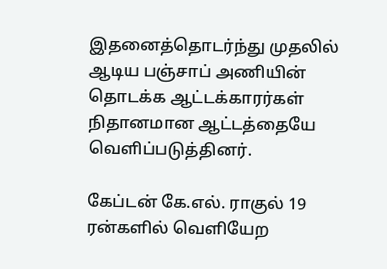இதனைத்தொடர்ந்து முதலில் ஆடிய பஞ்சாப் அணியின் தொடக்க ஆட்டக்காரர்கள் நிதானமான ஆட்டத்தையே வெளிப்படுத்தினர்.

கேப்டன் கே.எல். ராகுல் 19 ரன்களில் வெளியேற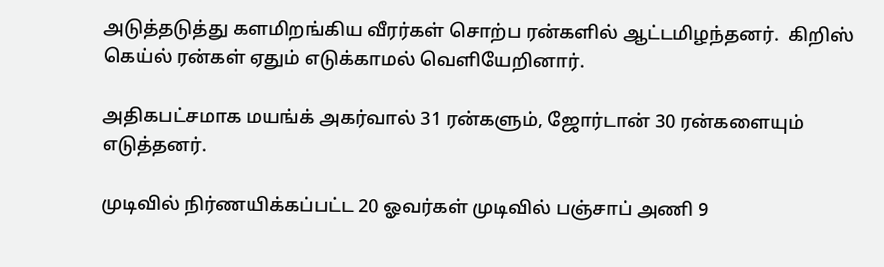அடுத்தடுத்து களமிறங்கிய வீரர்கள் சொற்ப ரன்களில் ஆட்டமிழந்தனர்.  கிறிஸ் கெய்ல் ரன்கள் ஏதும் எடுக்காமல் வெளியேறினார்.

அதிகபட்சமாக மயங்க் அகர்வால் 31 ரன்களும், ஜோர்டான் 30 ரன்களையும் எடுத்தனர்.

முடிவில் நிர்ணயிக்கப்பட்ட 20 ஓவர்கள் முடிவில் பஞ்சாப் அணி 9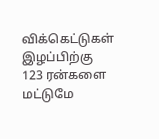விக்கெட்டுகள் இழப்பிற்கு 123 ரன்களை மட்டுமே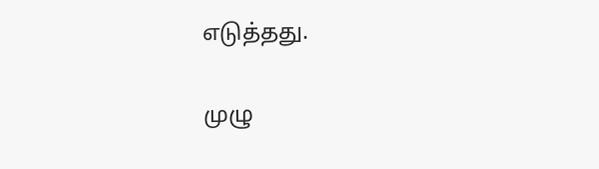எடுத்தது.

முழு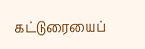கட்டுரையைப்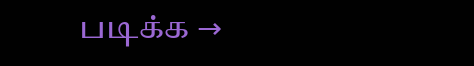படிக்க →